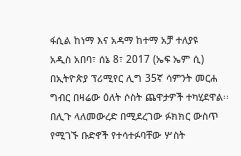ፋሲል ከነማ እና አዳማ ከተማ አቻ ተለያዩ
አዲስ አበባ፣ ሰኔ 8፣ 2017 (ኤፍ ኤም ሲ) በኢትዮጵያ ፕሪሚየር ሊግ 35ኛ ሳምንት መርሐ ግብር በዛሬው ዕለት ሶስት ጨዋታዎች ተካሂደዋል፡፡
በሊጉ ላለመውረድ በሚደረገው ፉክክር ውስጥ የሚገኙ ቡድኖች የተሳተፉባቸው ሦስት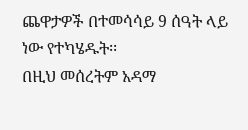ጨዋታዎች በተመሳሳይ 9 ሰዓት ላይ ነው የተካሄዱት፡፡
በዚህ መሰረትም አዳማ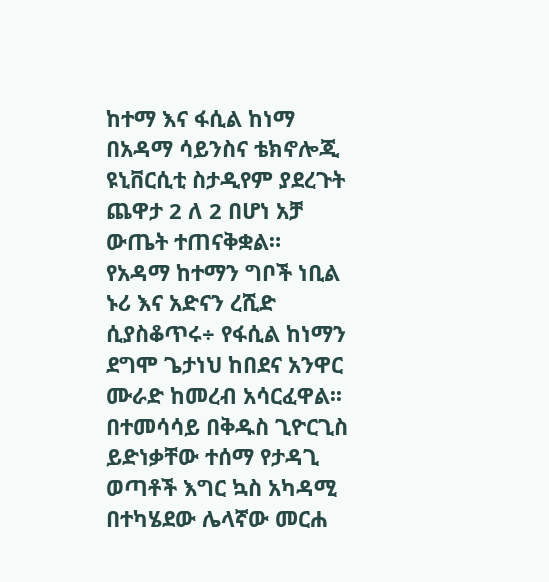ከተማ እና ፋሲል ከነማ በአዳማ ሳይንስና ቴክኖሎጂ ዩኒቨርሲቲ ስታዲየም ያደረጉት ጨዋታ 2 ለ 2 በሆነ አቻ ውጤት ተጠናቅቋል።
የአዳማ ከተማን ግቦች ነቢል ኑሪ እና አድናን ረሺድ ሲያስቆጥሩ÷ የፋሲል ከነማን ደግሞ ጌታነህ ከበደና አንዋር ሙራድ ከመረብ አሳርፈዋል፡፡
በተመሳሳይ በቅዱስ ጊዮርጊስ ይድነቃቸው ተሰማ የታዳጊ ወጣቶች እግር ኳስ አካዳሚ በተካሄደው ሌላኛው መርሐ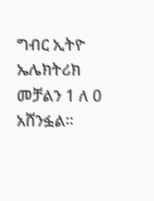ግብር ኢትዮ ኤሌክትሪክ መቻልን 1 ለ 0 አሸንፏል፡፡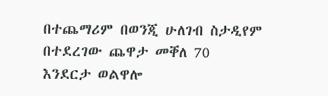በተጨማሪም በወንጂ ሁለገብ ስታዲየም በተደረገው ጨዋታ መቐለ 70 እንደርታ ወልዋሎ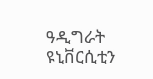ዓዲግራት ዩኒቨርሲቲን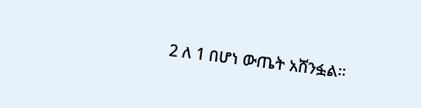2 ለ 1 በሆነ ውጤት አሸንፏል።